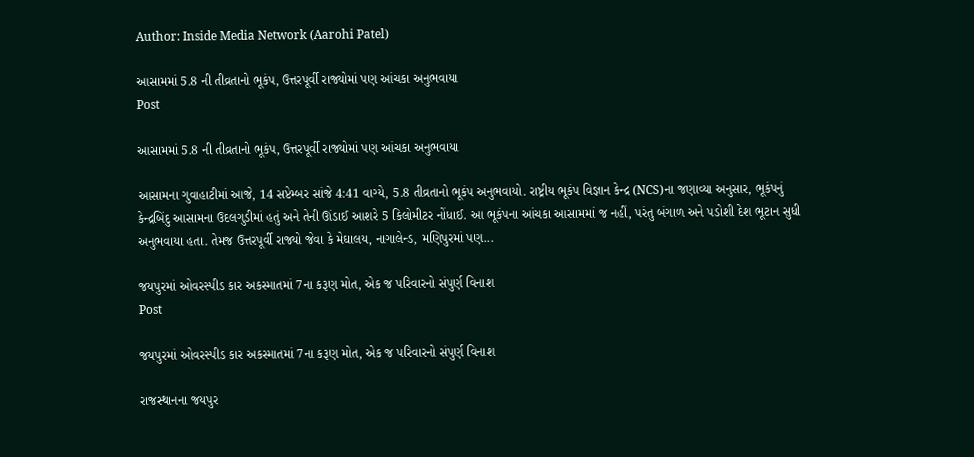Author: Inside Media Network (Aarohi Patel)

આસામમાં 5.8 ની તીવ્રતાનો ભૂકંપ, ઉત્તરપૂર્વી રાજ્યોમાં પણ આંચકા અનુભવાયા
Post

આસામમાં 5.8 ની તીવ્રતાનો ભૂકંપ, ઉત્તરપૂર્વી રાજ્યોમાં પણ આંચકા અનુભવાયા

આસામના ગુવાહાટીમાં આજે, 14 સપ્ટેમ્બર સાંજે 4:41 વાગ્યે, 5.8 તીવ્રતાનો ભૂકંપ અનુભવાયો. રાષ્ટ્રીય ભૂકંપ વિજ્ઞાન કેન્દ્ર (NCS)ના જણાવ્યા અનુસાર, ભૂકંપનું કેન્દ્રબિંદુ આસામના ઉદલગુડીમાં હતું અને તેની ઊંડાઈ આશરે 5 કિલોમીટર નોંધાઈ. આ ભૂકંપના આંચકા આસામમાં જ નહીં, પરંતુ બંગાળ અને પડોશી દેશ ભૂટાન સુધી અનુભવાયા હતા. તેમજ ઉત્તરપૂર્વી રાજ્યો જેવા કે મેઘાલય, નાગાલેન્ડ, મણિપુરમાં પણ...

જયપુરમાં ઓવરસ્પીડ કાર અકસ્માતમાં 7ના કરૂણ મોત, એક જ પરિવારનો સંપુર્ણ વિનાશ
Post

જયપુરમાં ઓવરસ્પીડ કાર અકસ્માતમાં 7ના કરૂણ મોત, એક જ પરિવારનો સંપુર્ણ વિનાશ

રાજસ્થાનના જયપુર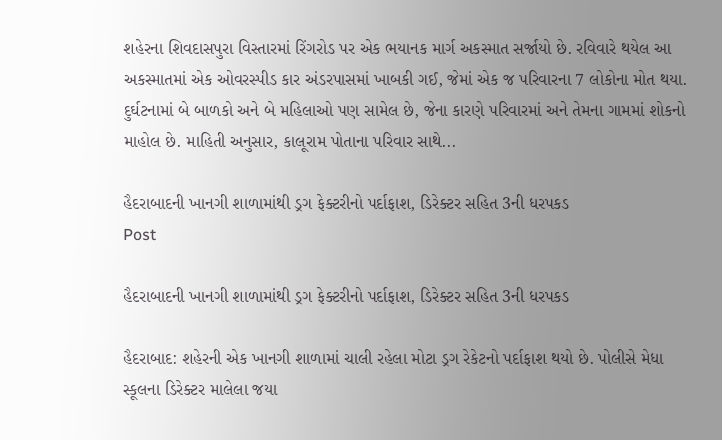શહેરના શિવદાસપુરા વિસ્તારમાં રિંગરોડ પર એક ભયાનક માર્ગ અકસ્માત સર્જાયો છે. રવિવારે થયેલ આ અકસ્માતમાં એક ઓવરસ્પીડ કાર અંડરપાસમાં ખાબકી ગઈ, જેમાં એક જ પરિવારના 7 લોકોના મોત થયા. દુર્ઘટનામાં બે બાળકો અને બે મહિલાઓ પણ સામેલ છે, જેના કારણે પરિવારમાં અને તેમના ગામમાં શોકનો માહોલ છે. માહિતી અનુસાર, કાલૂરામ પોતાના પરિવાર સાથે...

હૈદરાબાદની ખાનગી શાળામાંથી ડ્રગ ફેક્ટરીનો પર્દાફાશ, ડિરેક્ટર સહિત 3ની ધરપકડ
Post

હૈદરાબાદની ખાનગી શાળામાંથી ડ્રગ ફેક્ટરીનો પર્દાફાશ, ડિરેક્ટર સહિત 3ની ધરપકડ

હૈદરાબાદ: શહેરની એક ખાનગી શાળામાં ચાલી રહેલા મોટા ડ્રગ રેકેટનો પર્દાફાશ થયો છે. પોલીસે મેધા સ્કૂલના ડિરેક્ટર માલેલા જયા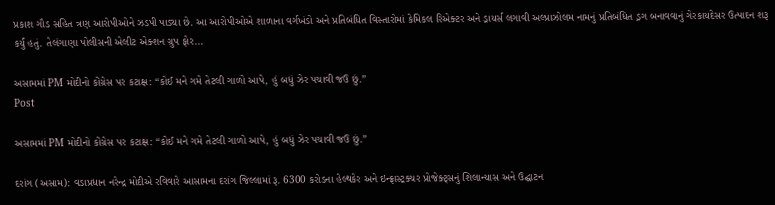પ્રકાશ ગૌડ સહિત ત્રણ આરોપીઓને ઝડપી પાડ્યા છે. આ આરોપીઓએ શાળાના વર્ગખંડો અને પ્રતિબંધિત વિસ્તારોમાં કેમિકલ રિએક્ટર અને ડ્રાયર્સ લગાવી અલ્પ્રાઝોલમ નામનું પ્રતિબંધિત ડ્રગ બનાવવાનું ગેરકાયદેસર ઉત્પાદન શરૂ કર્યું હતું. તેલંગાણા પોલીસની એલીટ એક્શન ગ્રુપ ફોર...

અસામમાં PM મોદીનો કોંગ્રેસ પર કટાક્ષ: “કોઈ મને ગમે તેટલી ગાળો આપે, હું બધું ઝેર પચાવી જઉ છું.”
Post

અસામમાં PM મોદીનો કોંગ્રેસ પર કટાક્ષ: “કોઈ મને ગમે તેટલી ગાળો આપે, હું બધું ઝેર પચાવી જઉ છું.”

દરાંગ (અસામ): વડાપ્રધાન નરેન્દ્ર મોદીએ રવિવારે આસામના દરાંગ જિલ્લામાં રૂ. 6300 કરોડના હેલ્થકેર અને ઇન્ફ્રાસ્ટ્રક્ચર પ્રોજેક્ટ્સનું શિલાન્યાસ અને ઉદ્ઘાટન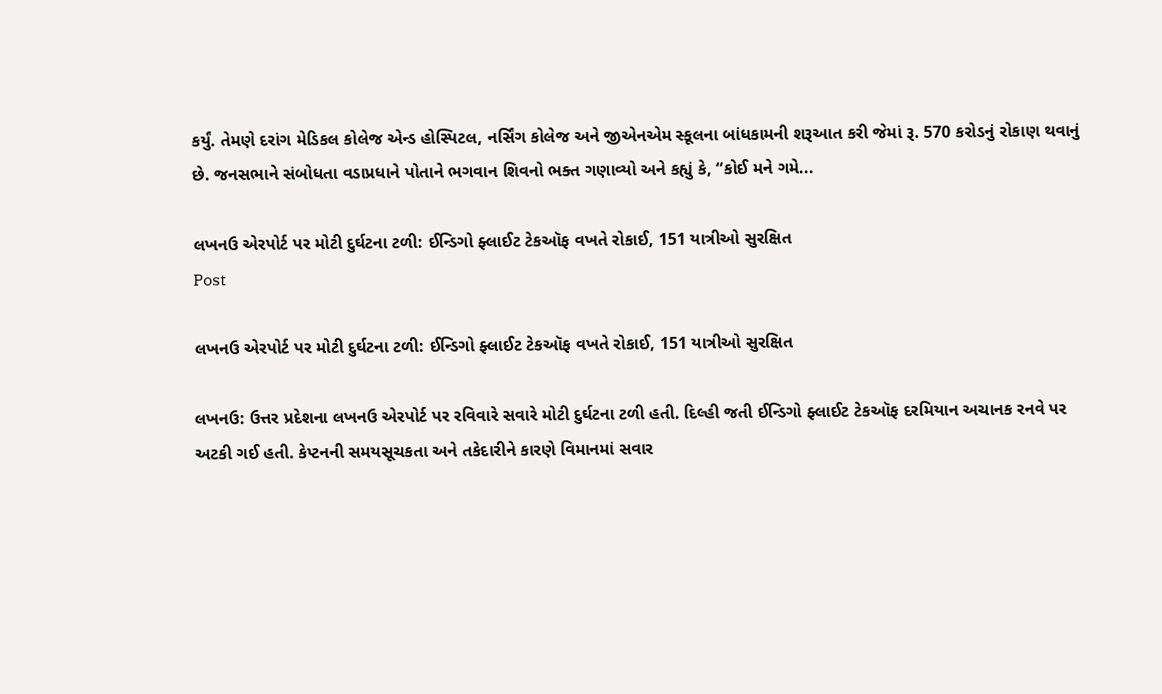કર્યું. તેમણે દરાંગ મેડિકલ કોલેજ એન્ડ હોસ્પિટલ, નર્સિંગ કોલેજ અને જીએનએમ સ્કૂલના બાંધકામની શરૂઆત કરી જેમાં રૂ. 570 કરોડનું રોકાણ થવાનું છે. જનસભાને સંબોધતા વડાપ્રધાને પોતાને ભગવાન શિવનો ભક્ત ગણાવ્યો અને કહ્યું કે, “કોઈ મને ગમે...

લખનઉ એરપોર્ટ પર મોટી દુર્ઘટના ટળી: ઈન્ડિગો ફ્લાઈટ ટેકઑફ વખતે રોકાઈ, 151 યાત્રીઓ સુરક્ષિત
Post

લખનઉ એરપોર્ટ પર મોટી દુર્ઘટના ટળી: ઈન્ડિગો ફ્લાઈટ ટેકઑફ વખતે રોકાઈ, 151 યાત્રીઓ સુરક્ષિત

લખનઉ: ઉત્તર પ્રદેશના લખનઉ એરપોર્ટ પર રવિવારે સવારે મોટી દુર્ઘટના ટળી હતી. દિલ્હી જતી ઈન્ડિગો ફ્લાઈટ ટેકઑફ દરમિયાન અચાનક રનવે પર અટકી ગઈ હતી. કેપ્ટનની સમયસૂચકતા અને તકેદારીને કારણે વિમાનમાં સવાર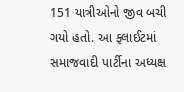151 યાત્રીઓનો જીવ બચી ગયો હતો. આ ફ્લાઈટમાં સમાજવાદી પાર્ટીના અધ્યક્ષ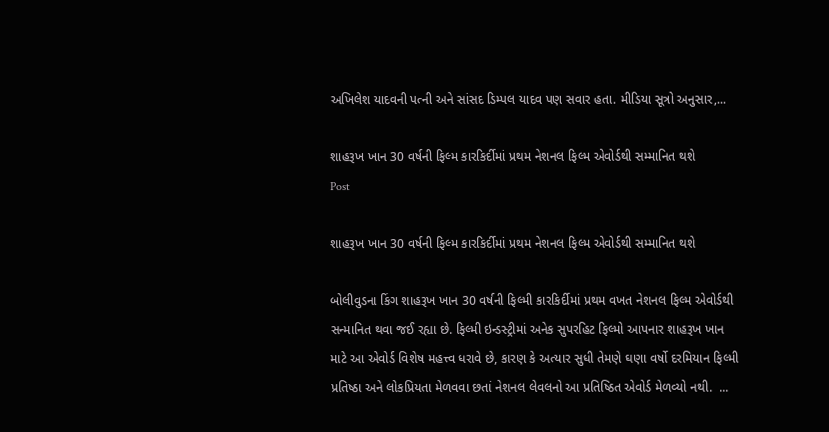અખિલેશ યાદવની પત્ની અને સાંસદ ડિમ્પલ યાદવ પણ સવાર હતા. મીડિયા સૂત્રો અનુસાર,...

શાહરૂખ ખાન 30 વર્ષની ફિલ્મ કારકિર્દીમાં પ્રથમ નેશનલ ફિલ્મ એવોર્ડથી સમ્માનિત થશે
Post

શાહરૂખ ખાન 30 વર્ષની ફિલ્મ કારકિર્દીમાં પ્રથમ નેશનલ ફિલ્મ એવોર્ડથી સમ્માનિત થશે

બોલીવુડના કિંગ શાહરૂખ ખાન 30 વર્ષની ફિલ્મી કારકિર્દીમાં પ્રથમ વખત નેશનલ ફિલ્મ એવોર્ડથી સન્માનિત થવા જઈ રહ્યા છે. ફિલ્મી ઇન્ડસ્ટ્રીમાં અનેક સુપરહિટ ફિલ્મો આપનાર શાહરૂખ ખાન માટે આ એવોર્ડ વિશેષ મહત્ત્વ ધરાવે છે, કારણ કે અત્યાર સુધી તેમણે ઘણા વર્ષો દરમિયાન ફિલ્મી પ્રતિષ્ઠા અને લોકપ્રિયતા મેળવવા છતાં નેશનલ લેવલનો આ પ્રતિષ્ઠિત એવોર્ડ મેળવ્યો નથી.  ...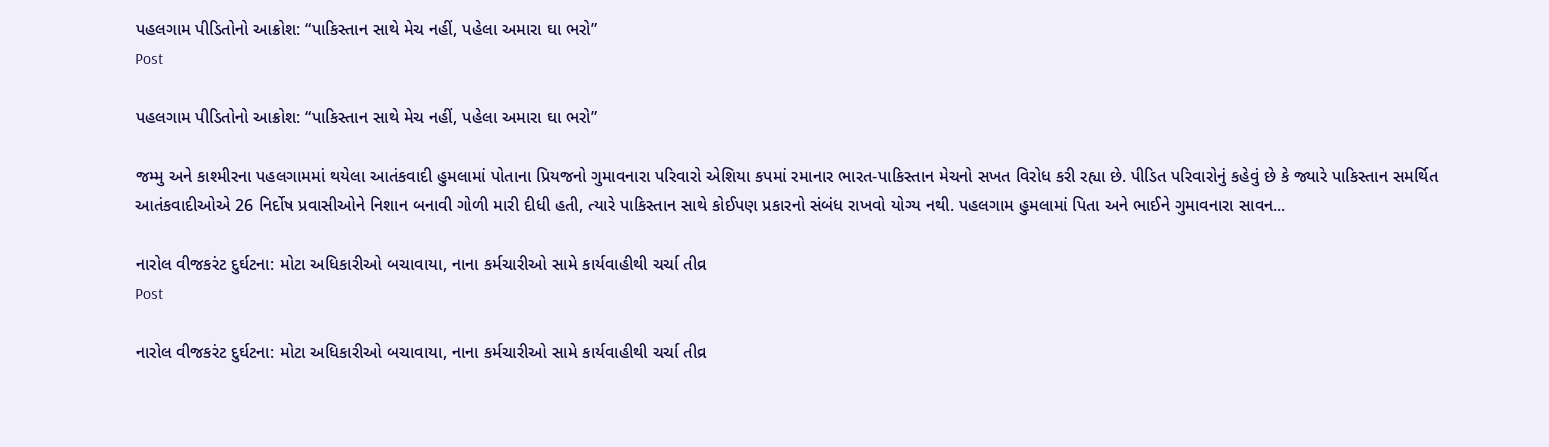પહલગામ પીડિતોનો આક્રોશ: “પાકિસ્તાન સાથે મેચ નહીં, પહેલા અમારા ઘા ભરો”
Post

પહલગામ પીડિતોનો આક્રોશ: “પાકિસ્તાન સાથે મેચ નહીં, પહેલા અમારા ઘા ભરો”

જમ્મુ અને કાશ્મીરના પહલગામમાં થયેલા આતંકવાદી હુમલામાં પોતાના પ્રિયજનો ગુમાવનારા પરિવારો એશિયા કપમાં રમાનાર ભારત-પાકિસ્તાન મેચનો સખત વિરોધ કરી રહ્યા છે. પીડિત પરિવારોનું કહેવું છે કે જ્યારે પાકિસ્તાન સમર્થિત આતંકવાદીઓએ 26 નિર્દોષ પ્રવાસીઓને નિશાન બનાવી ગોળી મારી દીધી હતી, ત્યારે પાકિસ્તાન સાથે કોઈપણ પ્રકારનો સંબંધ રાખવો યોગ્ય નથી. પહલગામ હુમલામાં પિતા અને ભાઈને ગુમાવનારા સાવન...

નારોલ વીજકરંટ દુર્ઘટના: મોટા અધિકારીઓ બચાવાયા, નાના કર્મચારીઓ સામે કાર્યવાહીથી ચર્ચા તીવ્ર
Post

નારોલ વીજકરંટ દુર્ઘટના: મોટા અધિકારીઓ બચાવાયા, નાના કર્મચારીઓ સામે કાર્યવાહીથી ચર્ચા તીવ્ર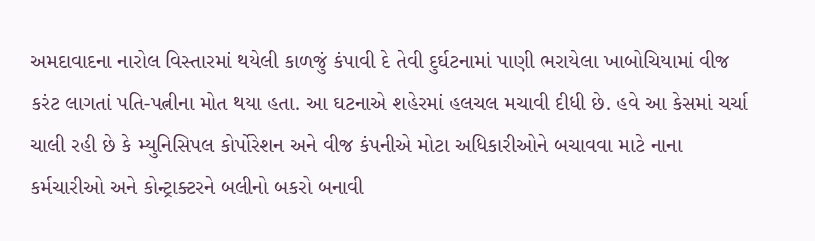અમદાવાદના નારોલ વિસ્તારમાં થયેલી કાળજું કંપાવી દે તેવી દુર્ઘટનામાં પાણી ભરાયેલા ખાબોચિયામાં વીજ કરંટ લાગતાં પતિ-પત્નીના મોત થયા હતા. આ ઘટનાએ શહેરમાં હલચલ મચાવી દીધી છે. હવે આ કેસમાં ચર્ચા ચાલી રહી છે કે મ્યુનિસિપલ કોર્પોરેશન અને વીજ કંપનીએ મોટા અધિકારીઓને બચાવવા માટે નાના કર્મચારીઓ અને કોન્ટ્રાક્ટરને બલીનો બકરો બનાવી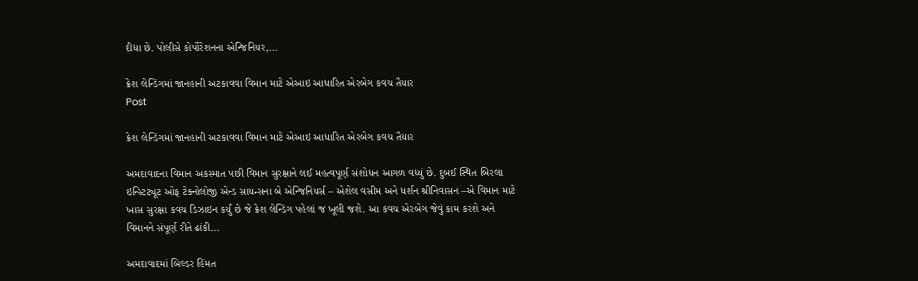દીધા છે. પોલીસે કોર્પોરેશનના એન્જિનિયર,...

ક્રેશ લેન્ડિંગમાં જાનહાની અટકાવવા વિમાન માટે એઆઇ આધારિત એરબેગ કવચ તૈયાર
Post

ક્રેશ લેન્ડિંગમાં જાનહાની અટકાવવા વિમાન માટે એઆઇ આધારિત એરબેગ કવચ તૈયાર

અમદાવાદના વિમાન અકસ્માત પછી વિમાન સુરક્ષાને લઈ મહત્વપૂર્ણ સંશોધન આગળ વધ્યું છે. દુબઈ સ્થિત બિરલા ઇન્સ્ટિટ્યૂટ ઓફ ટેક્નોલોજી એન્ડ સાયન્સના બે એન્જિનિયર્સ – એશેલ વસીમ અને ધર્શન શ્રીનિવાસન –એ વિમાન માટે ખાસ સુરક્ષા કવચ ડિઝાઇન કર્યું છે જે ક્રેશ લેન્ડિંગ પહેલાં જ ખૂલી જશે. આ કવચ એરબેગ જેવું કામ કરશે અને વિમાનને સંપૂર્ણ રીતે ઢાંકી...

અમદાવાદમાં બિલ્ડર હિંમત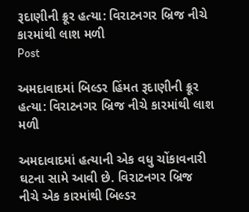રૂદાણીની ક્રૂર હત્યા: વિરાટનગર બ્રિજ નીચે કારમાંથી લાશ મળી
Post

અમદાવાદમાં બિલ્ડર હિંમત રૂદાણીની ક્રૂર હત્યા: વિરાટનગર બ્રિજ નીચે કારમાંથી લાશ મળી

અમદાવાદમાં હત્યાની એક વધુ ચોંકાવનારી ઘટના સામે આવી છે. વિરાટનગર બ્રિજ નીચે એક કારમાંથી બિલ્ડર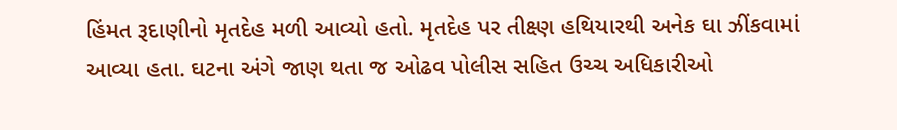હિંમત રૂદાણીનો મૃતદેહ મળી આવ્યો હતો. મૃતદેહ પર તીક્ષ્ણ હથિયારથી અનેક ઘા ઝીંકવામાં આવ્યા હતા. ઘટના અંગે જાણ થતા જ ઓઢવ પોલીસ સહિત ઉચ્ચ અધિકારીઓ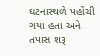ઘટનાસ્થળે પહોંચી ગયા હતા અને તપાસ શરૂ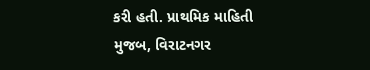કરી હતી. પ્રાથમિક માહિતી મુજબ, વિરાટનગર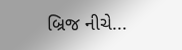બ્રિજ નીચે...